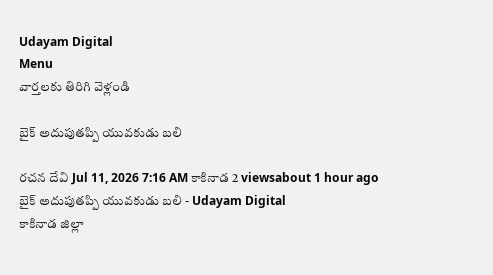Udayam Digital
Menu
వార్తలకు తిరిగి వెళ్లండి

బైక్ అదుపుతప్పి యువకుడు బలి

రచన దేవి Jul 11, 2026 7:16 AM కాకినాడ 2 viewsabout 1 hour ago
బైక్ అదుపుతప్పి యువకుడు బలి - Udayam Digital
కాకినాడ జిల్లా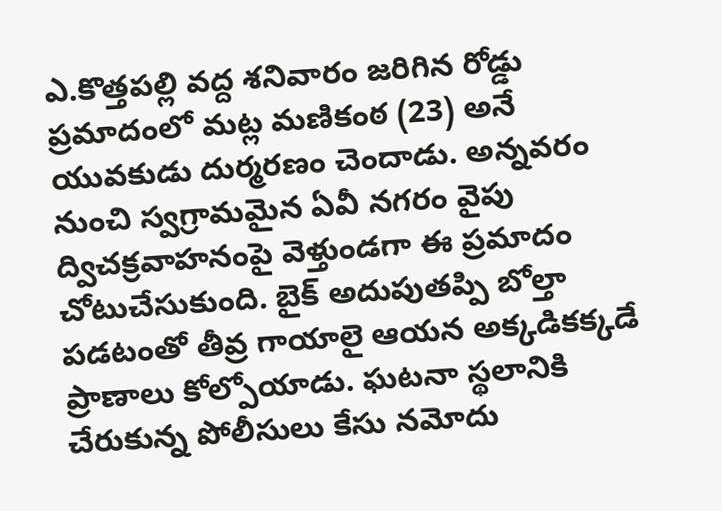ఎ.కొత్తపల్లి వద్ద శనివారం జరిగిన రోడ్డు ప్రమాదంలో మట్ల మణికంఠ (23) అనే యువకుడు దుర్మరణం చెందాడు. అన్నవరం నుంచి స్వగ్రామమైన ఏవీ నగరం వైపు ద్విచక్రవాహనంపై వెళ్తుండగా ఈ ప్రమాదం చోటుచేసుకుంది. బైక్ అదుపుతప్పి బోల్తా పడటంతో తీవ్ర గాయాలై ఆయన అక్కడికక్కడే ప్రాణాలు కోల్పోయాడు. ఘటనా స్థలానికి చేరుకున్న పోలీసులు కేసు నమోదు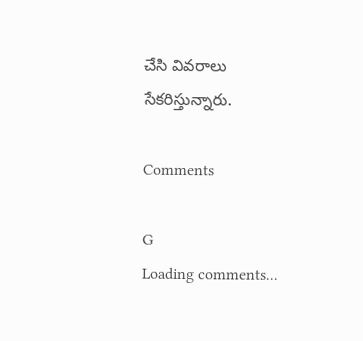చేసి వివరాలు సేకరిస్తున్నారు.

Comments

G
Loading comments...